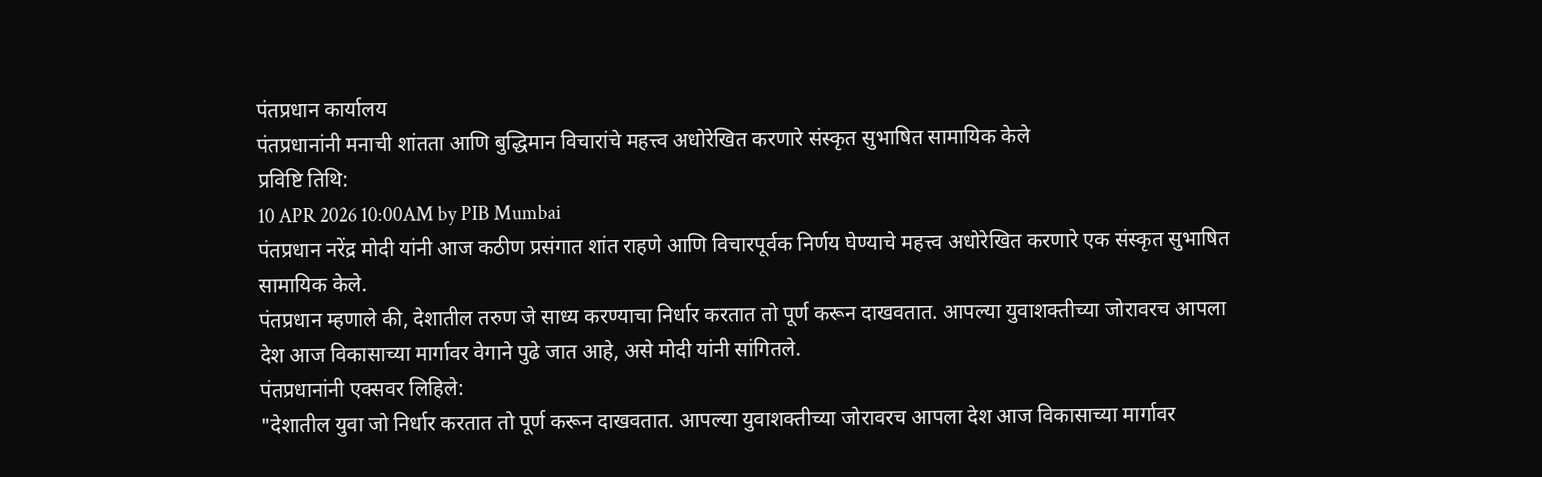पंतप्रधान कार्यालय
पंतप्रधानांनी मनाची शांतता आणि बुद्धिमान विचारांचे महत्त्व अधोरेखित करणारे संस्कृत सुभाषित सामायिक केले
प्रविष्टि तिथि:
10 APR 2026 10:00AM by PIB Mumbai
पंतप्रधान नरेंद्र मोदी यांनी आज कठीण प्रसंगात शांत राहणे आणि विचारपूर्वक निर्णय घेण्याचे महत्त्व अधोरेखित करणारे एक संस्कृत सुभाषित सामायिक केले.
पंतप्रधान म्हणाले की, देशातील तरुण जे साध्य करण्याचा निर्धार करतात तो पूर्ण करून दाखवतात. आपल्या युवाशक्तीच्या जोरावरच आपला देश आज विकासाच्या मार्गावर वेगाने पुढे जात आहे, असे मोदी यांनी सांगितले.
पंतप्रधानांनी एक्सवर लिहिले:
"देशातील युवा जो निर्धार करतात तो पूर्ण करून दाखवतात. आपल्या युवाशक्तीच्या जोरावरच आपला देश आज विकासाच्या मार्गावर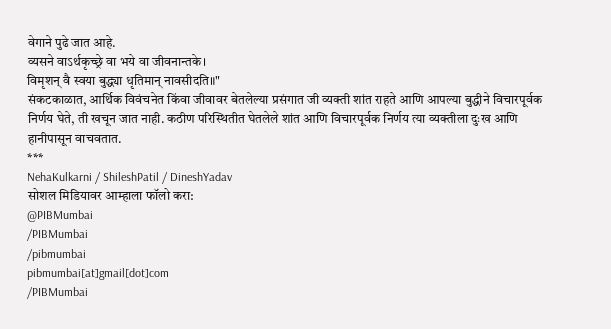वेगाने पुढे जात आहे.
व्यसने वाऽर्थकृच्छ्रे वा भये वा जीवनान्तके।
विमृशन् वै स्वया बुद्ध्या धृतिमान् नावसीदति॥"
संकटकाळात, आर्थिक विवंचनेत किंवा जीवावर बेतलेल्या प्रसंगात जी व्यक्ती शांत राहते आणि आपल्या बुद्धीने विचारपूर्वक निर्णय घेते, ती खचून जात नाही. कठीण परिस्थितीत घेतलेले शांत आणि विचारपूर्वक निर्णय त्या व्यक्तीला दुःख आणि हानीपासून वाचवतात.
***
NehaKulkarni / ShileshPatil / DineshYadav
सोशल मिडियावर आम्हाला फॉलो करा:
@PIBMumbai
/PIBMumbai
/pibmumbai
pibmumbai[at]gmail[dot]com
/PIBMumbai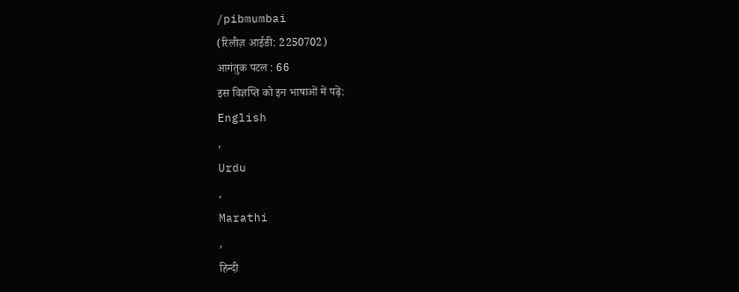/pibmumbai
(रिलीज़ आईडी: 2250702)
आगंतुक पटल : 66
इस विज्ञप्ति को इन भाषाओं में पढ़ें:
English
,
Urdu
,
Marathi
,
हिन्दी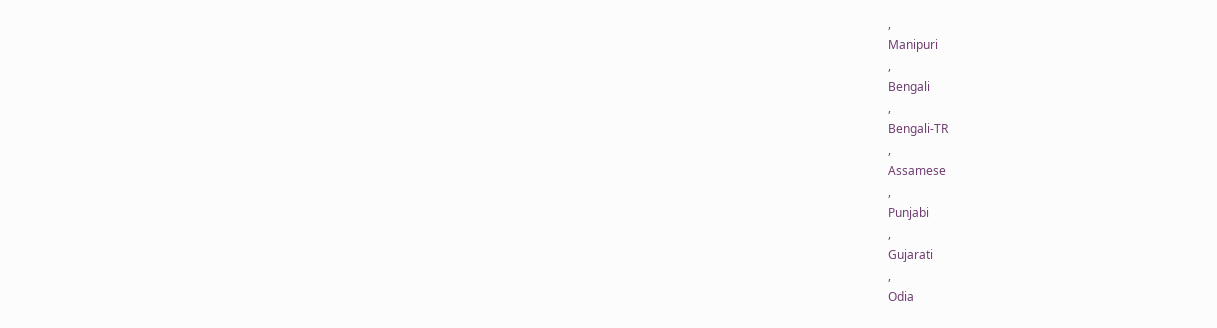,
Manipuri
,
Bengali
,
Bengali-TR
,
Assamese
,
Punjabi
,
Gujarati
,
Odia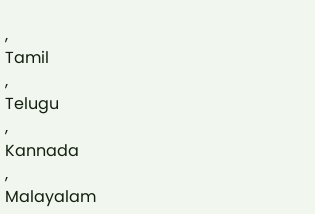,
Tamil
,
Telugu
,
Kannada
,
Malayalam